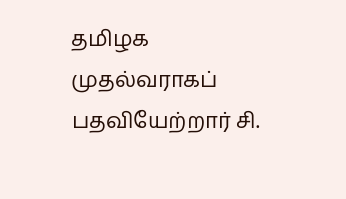தமிழக முதல்வராகப் பதவியேற்றார் சி.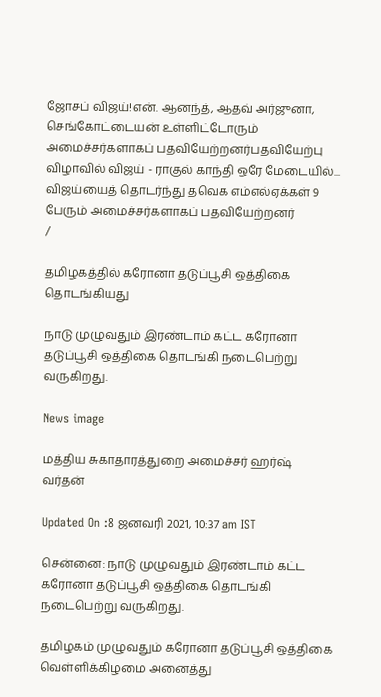ஜோசப் விஜய்!என். ஆனந்த், ஆதவ் அர்ஜுனா, செங்கோட்டையன் உள்ளிட்டோரும் அமைச்சர்களாகப் பதவியேற்றனர்பதவியேற்பு விழாவில் விஜய் - ராகுல் காந்தி ஒரே மேடையில்... விஜய்யைத் தொடர்ந்து தவெக எம்எல்ஏக்கள் 9 பேரும் அமைச்சர்களாகப் பதவியேற்றனர்
/

தமிழகத்தில் கரோனா தடுப்பூசி ஒத்திகை தொடங்கியது

நாடு முழுவதும் இரண்டாம் கட்ட கரோனா தடுப்பூசி ஒத்திகை தொடங்கி நடைபெற்று வருகிறது.

News image

மத்திய சுகாதாரத்துறை அமைச்சர் ஹர்ஷ் வர்தன்

Updated On :8 ஜனவரி 2021, 10:37 am IST

சென்னை: நாடு முழுவதும் இரண்டாம் கட்ட கரோனா தடுப்பூசி ஒத்திகை தொடங்கி நடைபெற்று வருகிறது.

தமிழகம் முழுவதும் கரோனா தடுப்பூசி ஒத்திகை வெள்ளிக்கிழமை அனைத்து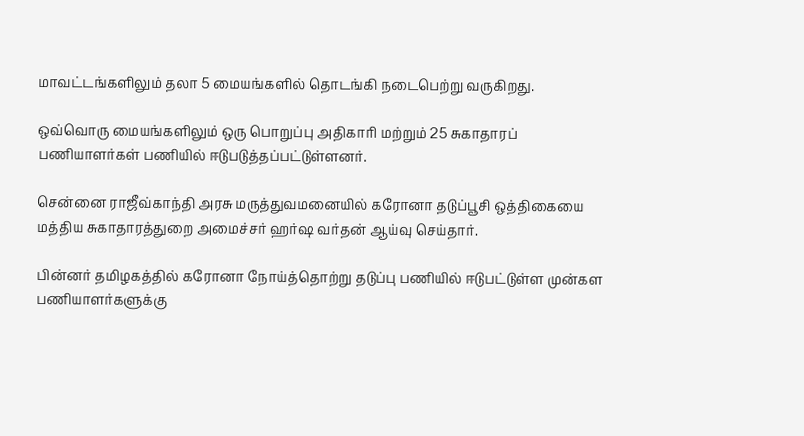மாவட்டங்களிலும் தலா 5 மையங்களில் தொடங்கி நடைபெற்று வருகிறது.

ஒவ்வொரு மையங்களிலும் ஒரு பொறுப்பு அதிகாரி மற்றும் 25 சுகாதாரப் பணியாளர்கள் பணியில் ஈடுபடுத்தப்பட்டுள்ளனர்.

சென்னை ராஜீவ்காந்தி அரசு மருத்துவமனையில் கரோனா தடுப்பூசி ஒத்திகையை மத்திய சுகாதாரத்துறை அமைச்சர் ஹர்ஷ வர்தன் ஆய்வு செய்தார்.

பின்னர் தமிழகத்தில் கரோனா நோய்த்தொற்று தடுப்பு பணியில் ஈடுபட்டுள்ள முன்கள பணியாளர்களுக்கு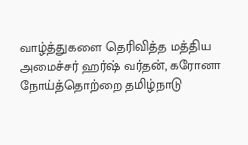வாழ்த்துகளை தெரிவித்த மத்திய அமைச்சர் ஹர்ஷ் வர்தன், கரோனா நோய்த்தொற்றை தமிழ்நாடு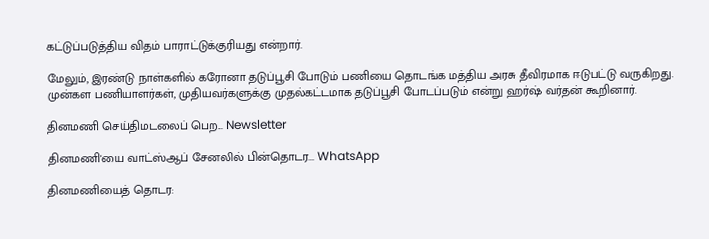கட்டுப்படுத்திய விதம் பாராட்டுக்குரியது என்றார்.

மேலும், இரண்டு நாள்களில் கரோனா தடுப்பூசி போடும் பணியை தொடங்க மத்திய அரசு தீவிரமாக ஈடுபட்டு வருகிறது. முன்கள பணியாளர்கள், முதியவர்களுக்கு முதல்கட்டமாக தடுப்பூசி போடப்படும் என்று ஹர்ஷ் வர்தன் கூறினார்.

தினமணி செய்திமடலைப் பெற... Newsletter

தினமணி'யை வாட்ஸ்ஆப் சேனலில் பின்தொடர... WhatsApp

தினமணியைத் தொடர: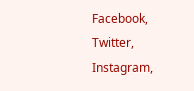Facebook, Twitter, Instagram,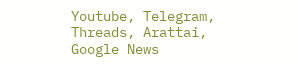Youtube, Telegram, Threads, Arattai, Google News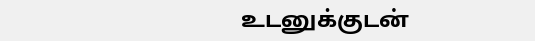உடனுக்குடன்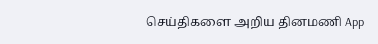செய்திகளை அறிய தினமணி App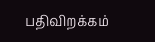பதிவிறக்கம்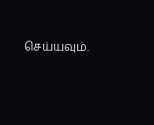செய்யவும்.